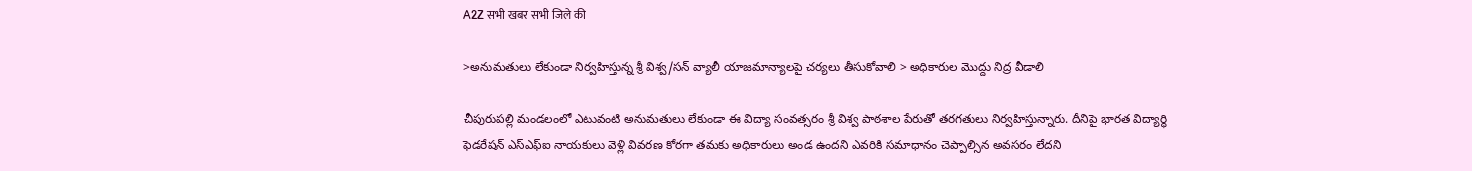A2Z सभी खबर सभी जिले की

>అనుమతులు లేకుండా నిర్వహిస్తున్న శ్రీ విశ్వ/సన్ వ్యాలీ యాజమాన్యాలపై చర్యలు తీసుకోవాలి > అధికారుల మొద్దు నిద్ర వీడాలి

చీపురుపల్లి మండలంలో ఎటువంటి అనుమతులు లేకుండా ఈ విద్యా సంవత్సరం శ్రీ విశ్వ పాఠశాల పేరుతో తరగతులు నిర్వహిస్తున్నారు. దీనిపై భారత విద్యార్థి ఫెడరేషన్ ఎస్ఎఫ్ఐ నాయకులు వెళ్లి వివరణ కోరగా తమకు అధికారులు అండ ఉందని ఎవరికి సమాధానం చెప్పాల్సిన అవసరం లేదని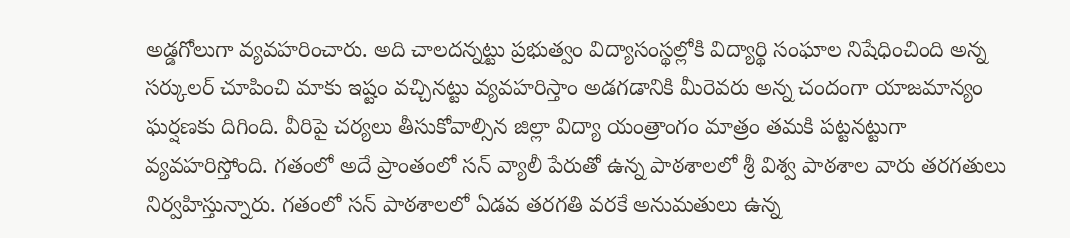అడ్డగోలుగా వ్యవహరించారు. అది చాలదన్నట్టు ప్రభుత్వం విద్యాసంస్థల్లోకి విద్యార్థి సంఘాల నిషేధించింది అన్న సర్కులర్ చూపించి మాకు ఇష్టం వచ్చినట్టు వ్యవహరిస్తాం అడగడానికి మీరెవరు అన్న చందంగా యాజమాన్యం ఘర్షణకు దిగింది. వీరిపై చర్యలు తీసుకోవాల్సిన జిల్లా విద్యా యంత్రాంగం మాత్రం తమకి పట్టనట్టుగా వ్యవహరిస్తోంది. గతంలో అదే ప్రాంతంలో సన్ వ్యాలీ పేరుతో ఉన్న పాఠశాలలో శ్రీ విశ్వ పాఠశాల వారు తరగతులు నిర్వహిస్తున్నారు. గతంలో సన్ పాఠశాలలో ఏడవ తరగతి వరకే అనుమతులు ఉన్న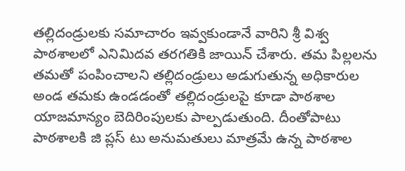తల్లిదండ్రులకు సమాచారం ఇవ్వకుండానే వారిని శ్రీ విశ్వ పాఠశాలలో ఎనిమిదవ తరగతికి జాయిన్ చేశారు. తమ పిల్లలను తమతో పంపించాలని తల్లిదండ్రులు అడుగుతున్న అధికారుల అండ తమకు ఉండడంతో తల్లిదండ్రులపై కూడా పాఠశాల యాజమాన్యం బెదిరింపులకు పాల్పడుతుంది. దీంతోపాటు పాఠశాలకి జి ప్లస్ టు అనుమతులు మాత్రమే ఉన్న పాఠశాల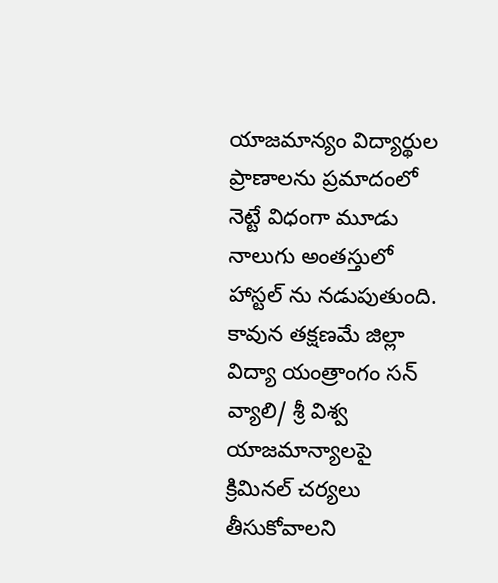యాజమాన్యం విద్యార్థుల ప్రాణాలను ప్రమాదంలో నెట్టే విధంగా మూడు నాలుగు అంతస్తులో హాస్టల్ ను నడుపుతుంది. కావున తక్షణమే జిల్లా విద్యా యంత్రాంగం సన్ వ్యాలి/ శ్రీ విశ్వ యాజమాన్యాలపై క్రిమినల్ చర్యలు తీసుకోవాలని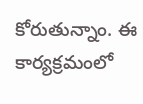కోరుతున్నాం. ఈ కార్యక్రమంలో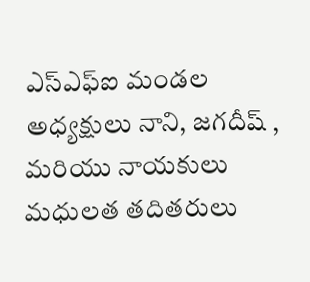ఎస్ఎఫ్ఐ మండల అధ్యక్షులు నాని, జగదీష్ , మరియు నాయకులు మధులత తదితరులు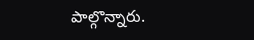పాల్గొన్నారు.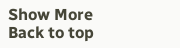Show More
Back to top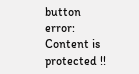button
error: Content is protected !!